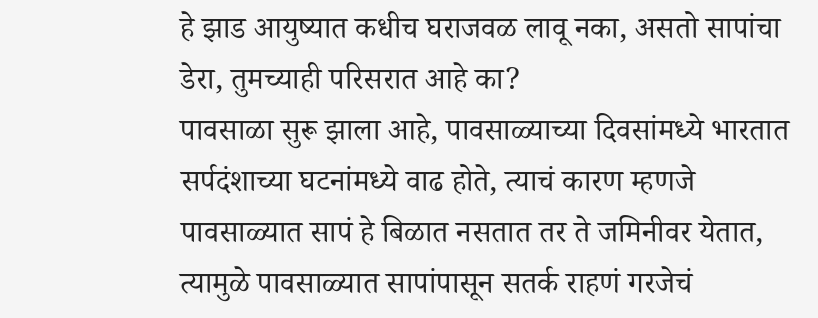हे झाड आयुष्यात कधीच घराजवळ लावू नका, असतो सापांचा डेरा, तुमच्याही परिसरात आहे का?
पावसाळा सुरू झाला आहे, पावसाळ्याच्या दिवसांमध्ये भारतात सर्पदंशाच्या घटनांमध्ये वाढ होते, त्याचं कारण म्हणजे पावसाळ्यात सापं हे बिळात नसतात तर ते जमिनीवर येतात, त्यामुळे पावसाळ्यात सापांपासून सतर्क राहणं गरजेचं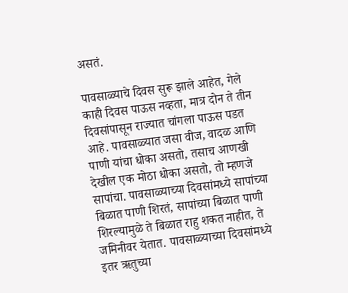असतं.

पावसाळ्याचे दिवस सुरू झाले आहेत, गेले काही दिवस पाऊस नव्हता, मात्र दोन ते तीन दिवसांपासून राज्यात चांगला पाऊस पडत आहे. पावसाळ्यात जसा वीज, वादळ आणि पाणी यांचा धोका असतो, तसाच आणखी देखील एक मोठा धोका असतो, तो म्हणजे सापांचा. पावसाळ्याच्या दिवसांमध्ये सापांच्या बिळात पाणी शिरतं, सापांच्या बिळात पाणी शिरल्यामुळे ते बिळात राहु शकत नाहीत, ते जमिनीवर येतात. पावसाळ्याच्या दिवसांमध्ये इतर ऋतुच्या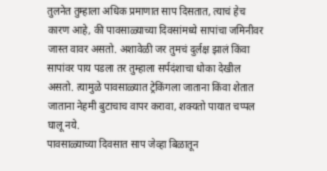तुलनेत तुम्हाला अधिक प्रमाणात साप दिसतात, त्याचं हेच कारण आहे, की पावसाळ्याच्या दिवसांमध्ये सापांचा जमिनीवर जास्त वावर असतो. अशावेळी जर तुमचं दुर्लक्ष झालं किंवा सापांवर पाय पडला तर तुम्हाला सर्पदंशाचा धोका देखील असतो. त्यामुळे पावसाळ्यात ट्रेकिंगला जाताना किंवा शेतात जाताना नेहमी बुटाचाच वापर करावा, शक्यतो पायात चप्पल घालू नये.
पावसाळ्याच्या दिवसात साप जेव्हा बिळातून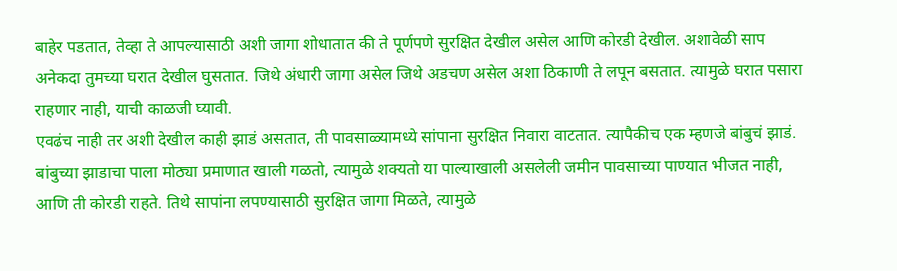बाहेर पडतात, तेव्हा ते आपल्यासाठी अशी जागा शोधातात की ते पूर्णपणे सुरक्षित देखील असेल आणि कोरडी देखील. अशावेळी साप अनेकदा तुमच्या घरात देखील घुसतात. जिथे अंधारी जागा असेल जिथे अडचण असेल अशा ठिकाणी ते लपून बसतात. त्यामुळे घरात पसारा राहणार नाही, याची काळजी घ्यावी.
एवढंच नाही तर अशी देखील काही झाडं असतात, ती पावसाळ्यामध्ये सांपाना सुरक्षित निवारा वाटतात. त्यापैकीच एक म्हणजे बांबुचं झाडं. बांबुच्या झाडाचा पाला मोठ्या प्रमाणात खाली गळतो, त्यामुळे शक्यतो या पाल्याखाली असलेली जमीन पावसाच्या पाण्यात भीजत नाही, आणि ती कोरडी राहते. तिथे सापांना लपण्यासाठी सुरक्षित जागा मिळते, त्यामुळे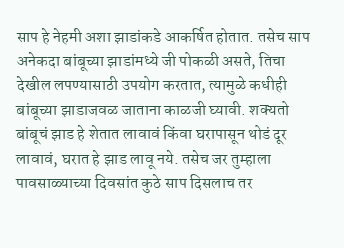साप हे नेहमी अशा झाडांकडे आकर्षित होतात. तसेच साप अनेकदा बांबूच्या झाडांमध्ये जी पोकळी असते, तिचा देखील लपण्यासाठी उपयोग करतात, त्यामुळे कधीही बांबूच्या झाडाजवळ जाताना काळजी घ्यावी. शक्यतो बांबूचं झाड हे शेतात लावावं किंवा घरापासून थोडं दूर लावावं, घरात हे झाड लावू नये. तसेच जर तुम्हाला पावसाळ्याच्या दिवसांत कुठे साप दिसलाच तर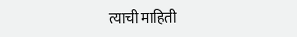त्याची माहिती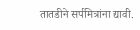तातडीने सर्पमित्रांना द्यावी.